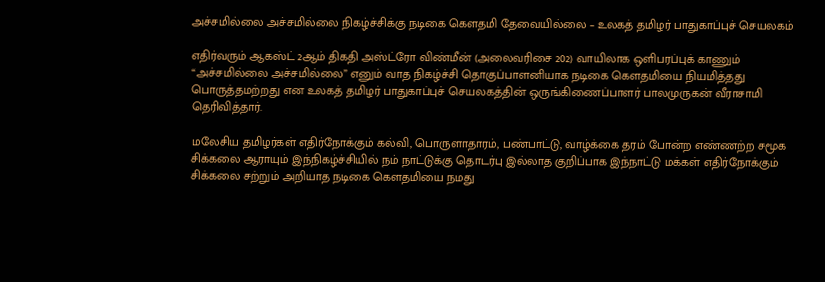அச்சமில்லை அச்சமில்லை நிகழ்ச்சிக்கு நடிகை கௌதமி தேவையில்லை – உலகத் தமிழர் பாதுகாப்புச் செயலகம்

எதிர்வரும் ஆகஸ்ட் 2ஆம் திகதி அஸ்ட்ரோ விண்மீன் (அலைவரிசை 202) வாயிலாக ஒளிபரப்புக் காணும் “அச்சமில்லை அச்சமில்லை” எனும் வாத நிகழ்ச்சி தொகுப்பாளனியாக நடிகை கௌதமியை நியமித்தது பொருத்தமற்றது என உலகத் தமிழர் பாதுகாப்புச் செயலகத்தின் ஒருங்கிணைப்பாளர் பாலமுருகன் வீராசாமி தெரிவித்தார்.

மலேசிய தமிழர்கள் எதிர்நோக்கும் கல்வி, பொருளாதாரம், பண்பாட்டு, வாழ்க்கை தரம் போன்ற எண்ணற்ற சமூக சிக்கலை ஆராயும் இந்நிகழ்ச்சியில் நம் நாட்டுக்கு தொடர்பு இல்லாத குறிப்பாக இந்நாட்டு மக்கள் எதிர்நோக்கும் சிக்கலை சற்றும் அறியாத நடிகை கௌதமியை நமது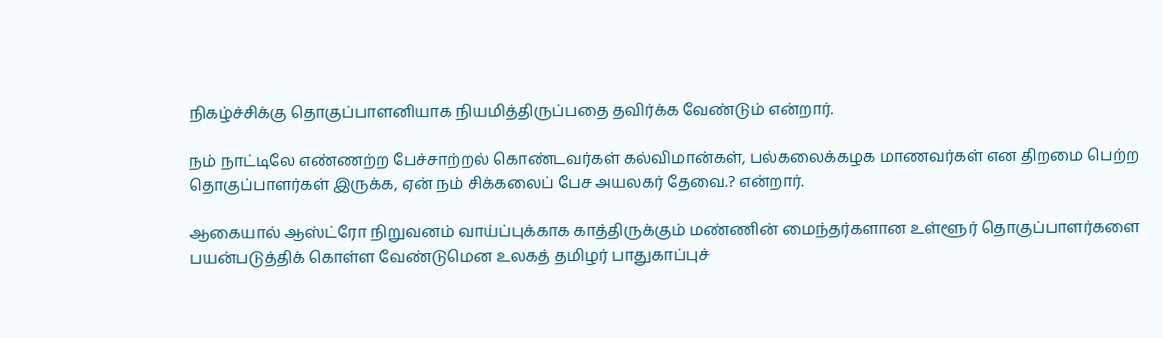நிகழ்ச்சிக்கு தொகுப்பாளனியாக நியமித்திருப்பதை தவிர்க்க வேண்டும் என்றார்.

நம் நாட்டிலே எண்ணற்ற பேச்சாற்றல் கொண்டவர்கள் கல்விமான்கள், பல்கலைக்கழக மாணவர்கள் என திறமை பெற்ற தொகுப்பாளர்கள் இருக்க, ஏன் நம் சிக்கலைப் பேச அயலகர் தேவை.? என்றார்.

ஆகையால் ஆஸ்ட்ரோ நிறுவனம் வாய்ப்புக்காக காத்திருக்கும் மண்ணின் மைந்தர்களான உள்ளூர் தொகுப்பாளர்களை பயன்படுத்திக் கொள்ள வேண்டுமென உலகத் தமிழர் பாதுகாப்புச்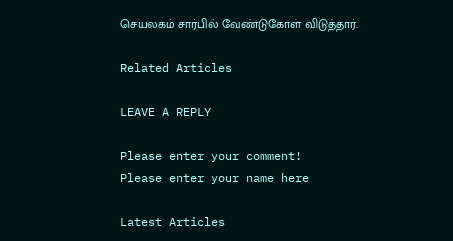செயலகம் சார்பில் வேண்டுகோள் விடுத்தார்.

Related Articles

LEAVE A REPLY

Please enter your comment!
Please enter your name here

Latest Articles